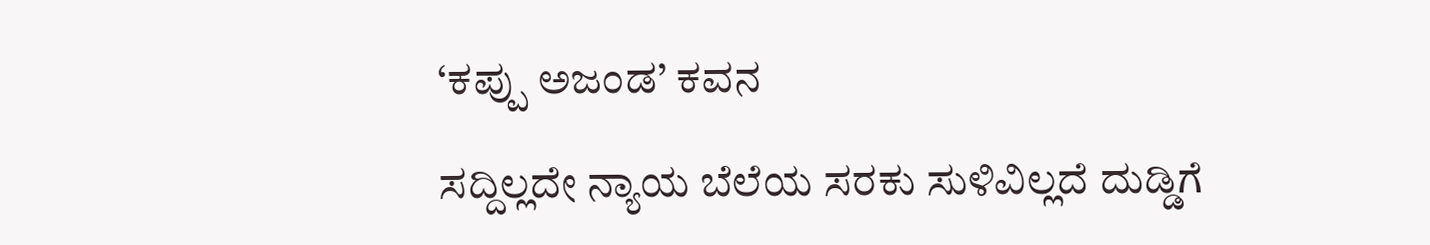‘ಕಪ್ಪು ಅಜಂಡ’ ಕವನ

ಸದ್ದಿಲ್ಲದೇ ನ್ಯಾಯ ಬೆಲೆಯ ಸರಕು ಸುಳಿವಿಲ್ಲದೆ ದುಡ್ಡಿಗೆ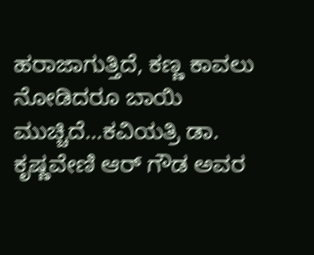ಹರಾಜಾಗುತ್ತಿದೆ, ಕಣ್ಣ ಕಾವಲು ನೋಡಿದರೂ ಬಾಯಿ ಮುಚ್ಚಿದೆ…ಕವಿಯತ್ರಿ ಡಾ. ಕೃಷ್ಣವೇಣಿ ಆರ್ ಗೌಡ ಅವರ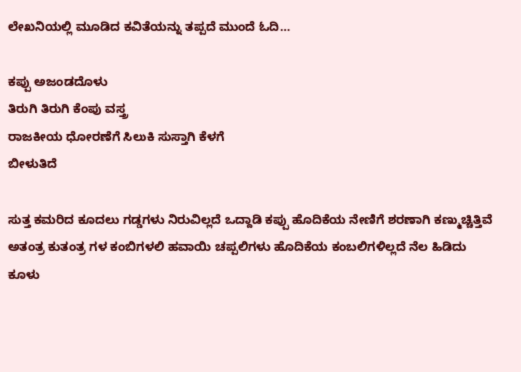ಲೇಖನಿಯಲ್ಲಿ ಮೂಡಿದ ಕವಿತೆಯನ್ನು ತಪ್ಪದೆ ಮುಂದೆ ಓದಿ…

ಕಪ್ಪು ಅಜಂಡದೊಳು
ತಿರುಗಿ ತಿರುಗಿ ಕೆಂಪು ವಸ್ತ್ರ
ರಾಜಕೀಯ ಧೋರಣೆಗೆ ಸಿಲುಕಿ ಸುಸ್ತಾಗಿ ಕೆಳಗೆ
ಬೀಳುತಿದೆ

ಸುತ್ತ ಕಮರಿದ ಕೂದಲು ಗಡ್ಡಗಳು ನಿರುವಿಲ್ಲದೆ ಒದ್ದಾಡಿ ಕಪ್ಪು ಹೊದಿಕೆಯ ನೇಣಿಗೆ ಶರಣಾಗಿ ಕಣ್ಮುಚ್ಚಿತ್ತಿವೆ
ಅತಂತ್ರ ಕುತಂತ್ರ ಗಳ ಕಂಬಿಗಳಲಿ ಹವಾಯಿ ಚಪ್ಪಲಿಗಳು ಹೊದಿಕೆಯ ಕಂಬಲಿಗಳಿಲ್ಲದೆ ನೆಲ ಹಿಡಿದು
ಕೂಳು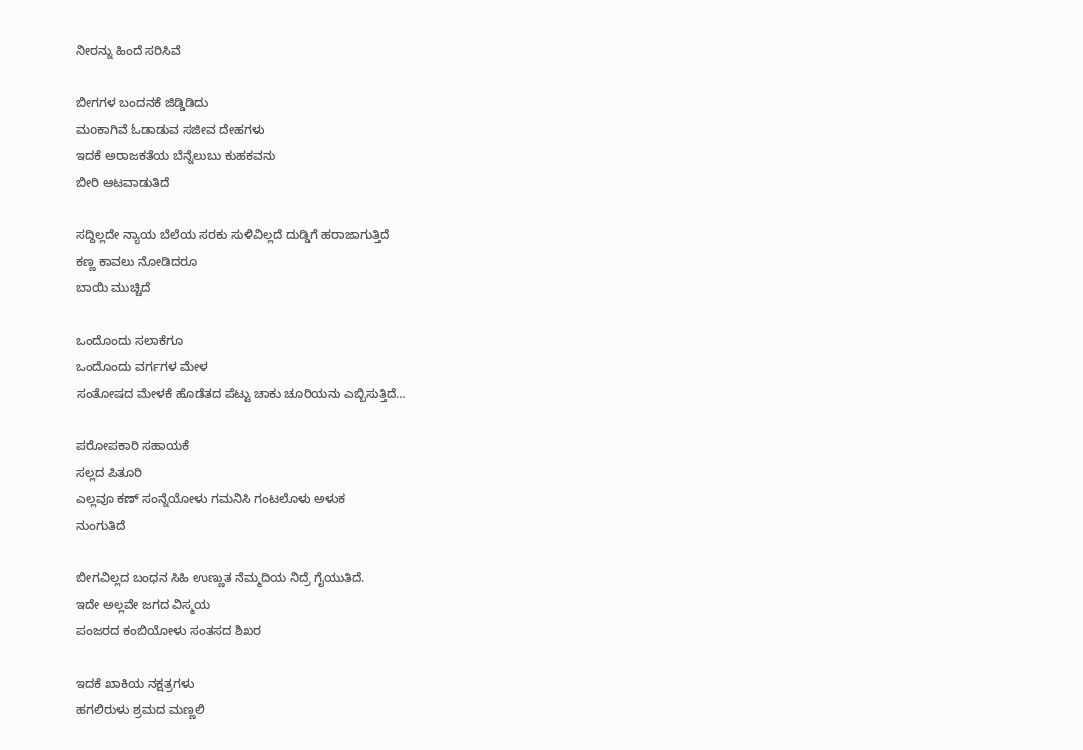ನೀರನ್ನು ಹಿಂದೆ ಸರಿಸಿವೆ

ಬೀಗಗಳ ಬಂದನಕೆ ಜಿಡ್ಡಿಡಿದು
ಮoಕಾಗಿವೆ ಓಡಾಡುವ ಸಜೀವ ದೇಹಗಳು
ಇದಕೆ ಅರಾಜಕತೆಯ ಬೆನ್ನೆಲುಬು ಕುಹಕವನು
ಬೀರಿ ಆಟವಾಡುತಿದೆ

ಸದ್ದಿಲ್ಲದೇ ನ್ಯಾಯ ಬೆಲೆಯ ಸರಕು ಸುಳಿವಿಲ್ಲದೆ ದುಡ್ಡಿಗೆ ಹರಾಜಾಗುತ್ತಿದೆ
ಕಣ್ಣ ಕಾವಲು ನೋಡಿದರೂ
ಬಾಯಿ ಮುಚ್ಚಿದೆ

ಒಂದೊಂದು ಸಲಾಕೆಗೂ
ಒಂದೊಂದು ವರ್ಗಗಳ ಮೇಳ
ಸಂತೋಷದ ಮೇಳಕೆ ಹೊಡೆತದ ಪೆಟ್ಟು ಚಾಕು ಚೂರಿಯನು ಎಬ್ಬಿಸುತ್ತಿದೆ…

ಪರೋಪಕಾರಿ ಸಹಾಯಕೆ
ಸಲ್ಲದ ಪಿತೂರಿ
ಎಲ್ಲವೂ ಕಣ್ ಸಂನ್ನೆಯೋಳು ಗಮನಿಸಿ ಗಂಟಲೊಳು ಅಳುಕ
ನುಂಗುತಿದೆ

ಬೀಗವಿಲ್ಲದ ಬಂಧನ ಸಿಹಿ ಉಣ್ಣುತ ನೆಮ್ಮದಿಯ ನಿದ್ರೆ ಗೈಯುತಿದೆ.
ಇದೇ ಅಲ್ಲವೇ ಜಗದ ವಿಸ್ಮಯ
ಪಂಜರದ ಕಂಬಿಯೋಳು ಸಂತಸದ ಶಿಖರ

ಇದಕೆ ಖಾಕಿಯ ನಕ್ಷತ್ರಗಳು
ಹಗಲಿರುಳು ಶ್ರಮದ ಮಣ್ಣಲಿ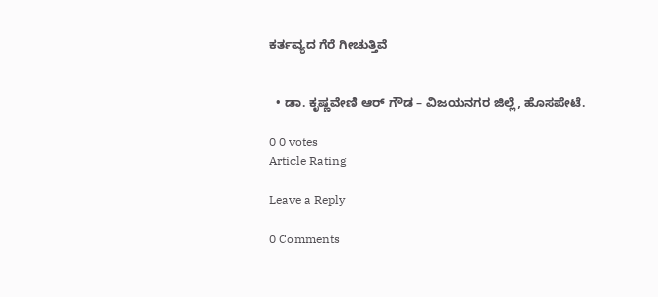ಕರ್ತವ್ಯದ ಗೆರೆ ಗೀಚುತ್ತಿವೆ


  • ಡಾ. ಕೃಷ್ಣವೇಣಿ ಆರ್ ಗೌಡ – ವಿಜಯನಗರ ಜಿಲ್ಲೆ, ಹೊಸಪೇಟೆ.

0 0 votes
Article Rating

Leave a Reply

0 Comments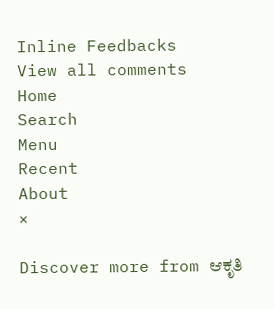Inline Feedbacks
View all comments
Home
Search
Menu
Recent
About
×

Discover more from ಆಕೃತಿ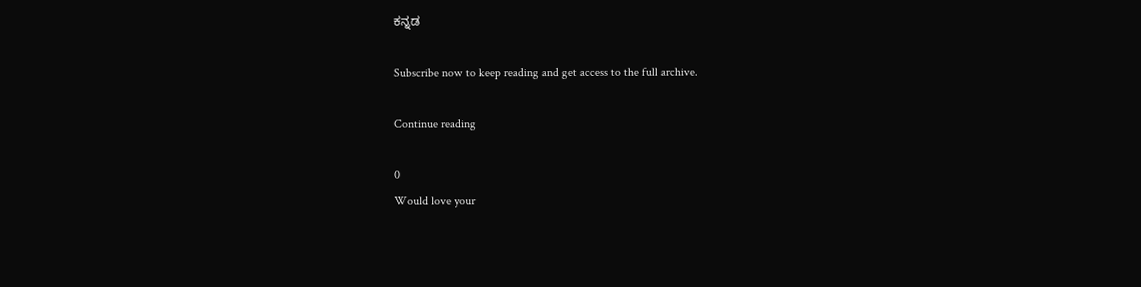ಕನ್ನಡ

Subscribe now to keep reading and get access to the full archive.

Continue reading

0
Would love your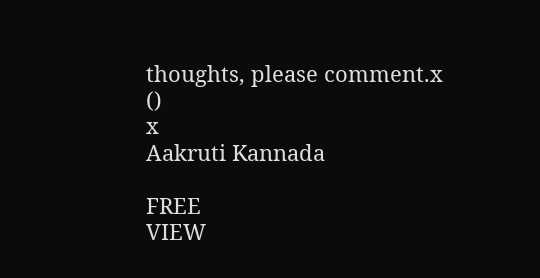thoughts, please comment.x
()
x
Aakruti Kannada

FREE
VIEW